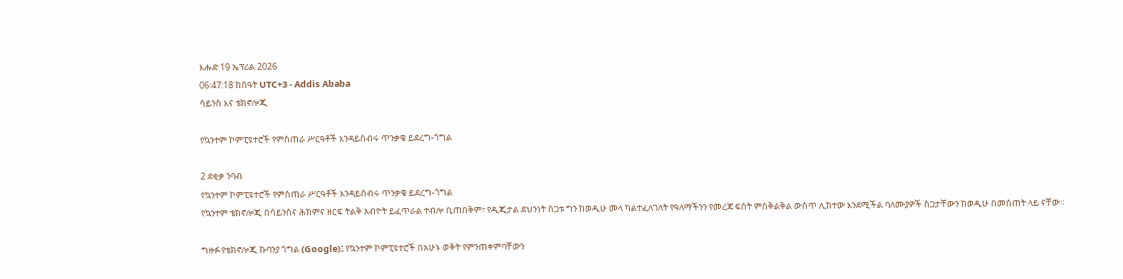እሑድ 19 ኤፕሪል 2026
06:47:18 ከሰዓት UTC+3 - Addis Ababa
ሳይንስ እና ቴክኖሎጂ

የኳንተም ኮምፒዩተሮች የምስጠራ ሥርዓቶች እንዳይሰብሩ ጥንቃቄ ይደረግ-ጎግል

2 ደቂቃ ንባብ
የኳንተም ኮምፒዩተሮች የምስጠራ ሥርዓቶች እንዳይሰብሩ ጥንቃቄ ይደረግ-ጎግል
የኳንተም ቴክኖሎጂ በሳይንስና ሕክምና ዘርፍ ትልቅ አብዮት ይፈጥራል ተብሎ ቢጠበቅም፣ የዲጂታል ደህንነት ስጋቱ ግን ከወዲሁ መላ ካልተፈለገለት የዓለማችንን የመረጃ ፍሰት ምስቅልቅል ውስጥ ሊከተው እንደሚችል ባለሙያዎች ስጋታቸውን ከወዲሁ በመስጠት ላይ ናቸው።

ግዙፉ የቴክኖሎጂ ኩባንያ ጎግል (Google)፤ የኳንተም ኮምፒዩተሮች በአሁኑ ወቅት የምንጠቀምባቸውን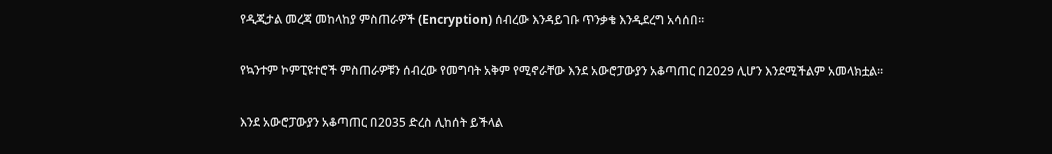የዲጂታል መረጃ መከላከያ ምስጠራዎች (Encryption) ሰብረው እንዳይገቡ ጥንቃቄ እንዲደረግ አሳሰበ።

የኳንተም ኮምፒዩተሮች ምስጠራዎቹን ሰብረው የመግባት አቅም የሚኖራቸው እንደ አውሮፓውያን አቆጣጠር በ2029 ሊሆን እንደሚችልም አመላክቷል።

እንደ አውሮፓውያን አቆጣጠር በ2035 ድረስ ሊከሰት ይችላል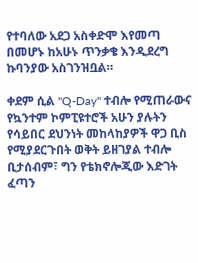የተባለው አደጋ አስቀድሞ እየመጣ በመሆኑ ከአሁኑ ጥንቃቄ እንዲደረግ ኩባንያው አስገንዝቧል።

ቀደም ሲል "Q-Day" ተብሎ የሚጠራውና የኳንተም ኮምፒዩተሮች አሁን ያሉትን የሳይበር ደህንነት መከላከያዎች ዋጋ ቢስ የሚያደርጉበት ወቅት ይዘገያል ተብሎ ቢታሰብም፣ ግን የቴክኖሎጂው እድገት ፈጣን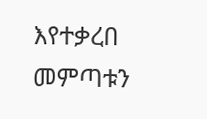እየተቃረበ መምጣቱን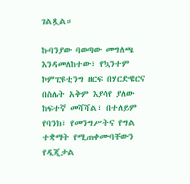ገልጿል።

ኩባንያው ባወጣው መግለጫ እንዳመለከተው፣ የኳንተም ኮምፒዩቲንግ ዘርፍ በሃርድዌርና በስሌት አቅም እያሳየ ያለው ከፍተኛ መሻሻል፣ በተለይም የባንክ፣ የመንግሥትና የግል ተቋማት የሚጠቀሙባቸውን የዲጂታል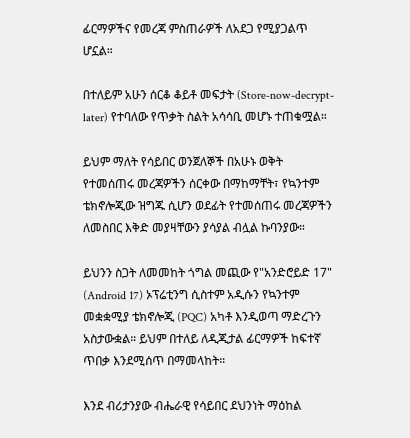ፊርማዎችና የመረጃ ምስጠራዎች ለአደጋ የሚያጋልጥ ሆኗል።

በተለይም አሁን ሰርቆ ቆይቶ መፍታት (Store-now-decrypt-later) የተባለው የጥቃት ስልት አሳሳቢ መሆኑ ተጠቁሟል።

ይህም ማለት የሳይበር ወንጀለኞች በአሁኑ ወቅት የተመሰጠሩ መረጃዎችን ሰርቀው በማከማቸት፣ የኳንተም ቴክኖሎጂው ዝግጁ ሲሆን ወደፊት የተመሰጠሩ መረጃዎችን ለመስበር እቅድ መያዛቸውን ያሳያል ብሏል ኩባንያው።

ይህንን ስጋት ለመመከት ጎግል መጪው የ"አንድሮይድ 17" (Android 17) ኦፕሬቲንግ ሲስተም አዲሱን የኳንተም መቋቋሚያ ቴክኖሎጂ (PQC) አካቶ እንዲወጣ ማድረጉን አስታውቋል። ይህም በተለይ ለዲጂታል ፊርማዎች ከፍተኛ ጥበቃ እንደሚሰጥ በማመላከት።

እንደ ብሪታንያው ብሔራዊ የሳይበር ደህንነት ማዕከል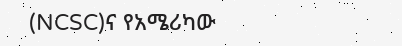(NCSC)ና የአሜሪካው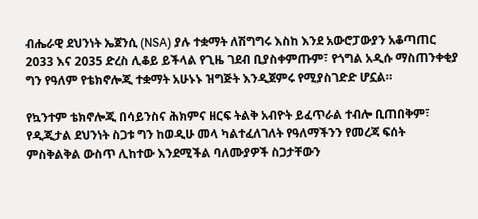ብሔራዊ ደህንነት ኤጀንሲ (NSA) ያሉ ተቋማት ለሽግግሩ እስከ እንደ አውሮፓውያን አቆጣጠር 2033 እና 2035 ድረስ ሊቆይ ይችላል የጊዜ ገደብ ቢያስቀምጡም፣ የጎግል አዲሱ ማስጠንቀቂያ ግን የዓለም የቴክኖሎጂ ተቋማት አሁኑኑ ዝግጅት እንዲጀምሩ የሚያስገድድ ሆኗል።

የኳንተም ቴክኖሎጂ በሳይንስና ሕክምና ዘርፍ ትልቅ አብዮት ይፈጥራል ተብሎ ቢጠበቅም፣ የዲጂታል ደህንነት ስጋቱ ግን ከወዲሁ መላ ካልተፈለገለት የዓለማችንን የመረጃ ፍሰት ምስቅልቅል ውስጥ ሊከተው እንደሚችል ባለሙያዎች ስጋታቸውን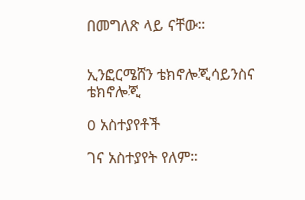በመግለጽ ላይ ናቸው።


ኢንፎርሜሸን ቴክኖሎጂሳይንስና ቴክኖሎጂ

0 አስተያየቶች

ገና አስተያየት የለም።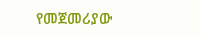የመጀመሪያው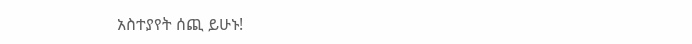አስተያየት ሰጪ ይሁኑ!